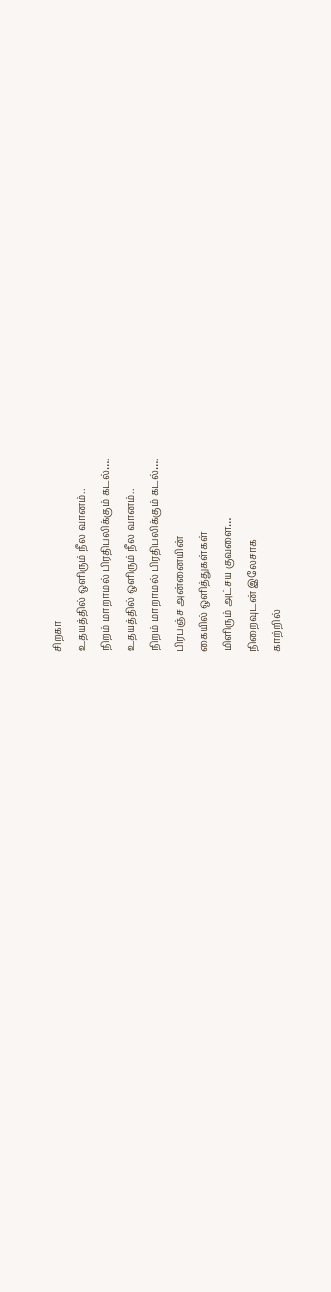சிறகா
உதயத்தில் ஒளிரும் நீல வானம்..
நிறம் மாறாமல் பிரதிபலிக்கும் கடல்….
உதயத்தில் ஒளிரும் நீல வானம்..
நிறம் மாறாமல் பிரதிபலிக்கும் கடல்….
பிரபஞ்ச அன்னையின்
கையில் ஒளித்துகள்கள்
மிளிரும் அட்சய குவளை…
நிறைவுடன் இலேசாக
காற்றில்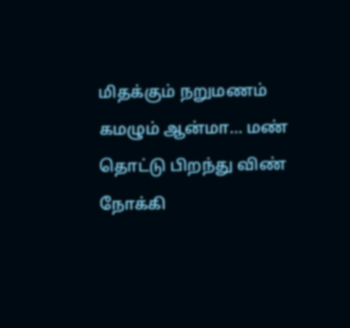மிதக்கும் நறுமணம்
கமழும் ஆன்மா… மண்
தொட்டு பிறந்து விண் நோக்கி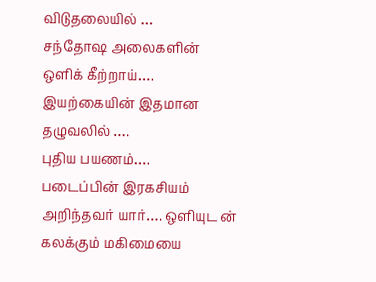விடுதலையில் …
சந்தோஷ அலைகளின்
ஒளிக் கீற்றாய்….
இயற்கையின் இதமான தழுவலில் ….
புதிய பயணம்….
படைப்பின் இரகசியம்
அறிந்தவர் யார்…. ஒளியுட ன்
கலக்கும் மகிமையை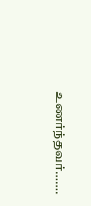உணர்ந்தவர்…….